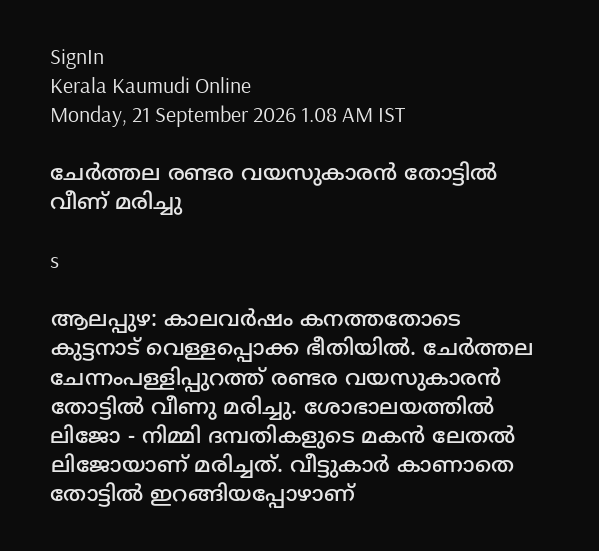SignIn
Kerala Kaumudi Online
Monday, 21 September 2026 1.08 AM IST

ചേർത്തല രണ്ടര വയസുകാരൻ തോട്ടിൽ വീണ് മരിച്ചു

s

ആലപ്പുഴ: കാലവർഷം കനത്തതോടെ കുട്ടനാട് വെള്ളപ്പൊക്ക ഭീതിയിൽ. ചേർത്തല ചേന്നംപള്ളിപ്പുറത്ത് രണ്ടര വയസുകാരൻ തോട്ടിൽ വീണു മരിച്ചു. ശോഭാലയത്തിൽ ലിജോ - നിമ്മി ദമ്പതികളുടെ മകൻ ലേതൽ ലിജോയാണ് മരിച്ചത്. വീട്ടുകാർ കാണാതെ തോട്ടിൽ ഇറങ്ങിയപ്പോഴാണ്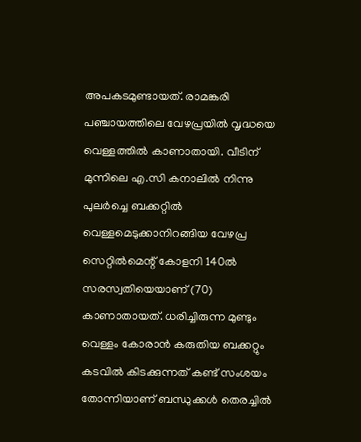അപകടമുണ്ടായത്. രാമങ്കരി പഞ്ചായത്തിലെ വേഴപ്രയിൽ വൃദ്ധയെ വെള്ളത്തിൽ കാണാതായി. വീടിന് മുന്നിലെ എ.സി കനാലിൽ നിന്നു പുലർച്ചെ ബക്കറ്റിൽ വെള്ളമെടുക്കാനിറങ്ങിയ വേഴപ്ര സെറ്റിൽമെന്റ്‌ കോളനി 140ൽ സരസ്വതിയെയാണ് (70) കാണാതായത്. ധരിച്ചിരുന്ന മുണ്ടും വെള്ളം കോരാൻ കരുതിയ ബക്കറ്റും കടവിൽ കിടക്കുന്നത് കണ്ട്‌ സംശയം തോന്നിയാണ് ബന്ധുക്കൾ തെരച്ചിൽ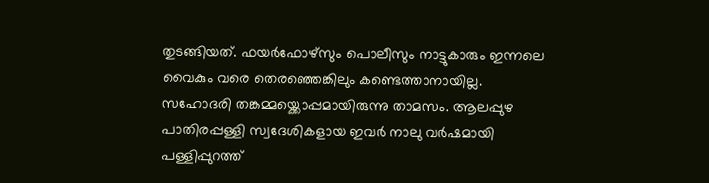തുടങ്ങിയത്. ഫയർഫോഴ്സും പൊലീസും നാട്ടുകാരും ഇന്നലെ വൈകും വരെ തെരഞ്ഞെങ്കിലും കണ്ടെത്താനായില്ല. സഹോദരി തങ്കമ്മയ്ക്കൊപ്പമായിരുന്നു താമസം. ആലപ്പുഴ പാതിരപ്പള്ളി സ്വദേശികളായ ഇവർ നാലു വർഷമായി പള്ളിപ്പുറത്ത്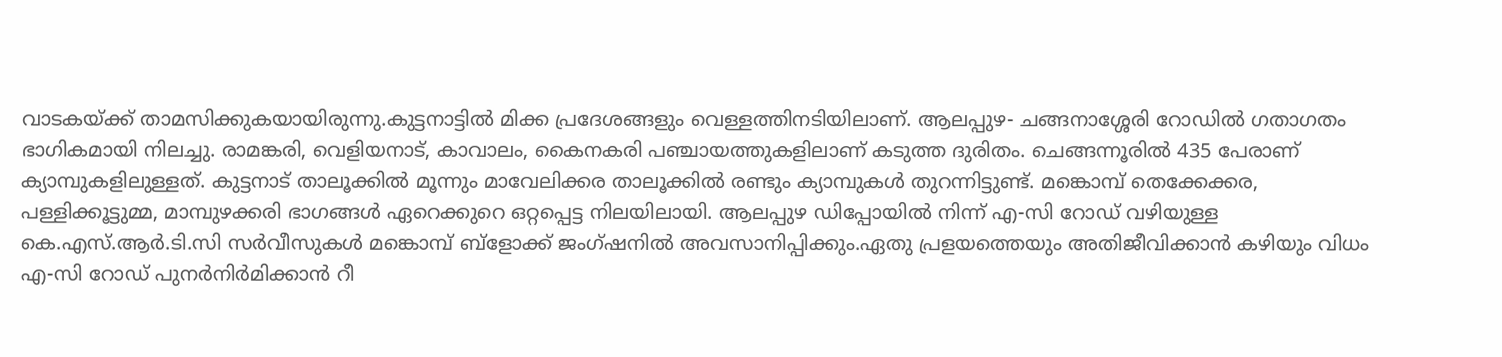വാടകയ്ക്ക് താമസിക്കുകയായിരുന്നു.കുട്ടനാട്ടിൽ മിക്ക പ്രദേശങ്ങളും വെള്ളത്തിനടിയിലാണ്. ആലപ്പുഴ- ചങ്ങനാശ്ശേരി റോഡിൽ ഗതാഗതം ഭാഗികമായി നിലച്ചു. രാമങ്കരി, വെളിയനാട്, കാവാലം, കൈനകരി പഞ്ചായത്തുകളിലാണ് കടുത്ത ദുരിതം. ചെങ്ങന്നൂരിൽ 435 പേരാണ് ക്യാമ്പുകളിലുള്ളത്. കുട്ടനാട് താലൂക്കിൽ മൂന്നും മാവേലിക്കര താലൂക്കിൽ രണ്ടും ക്യാമ്പുകൾ തുറന്നിട്ടുണ്ട്. മങ്കൊമ്പ് തെക്കേക്കര, പള്ളിക്കൂട്ടുമ്മ, മാമ്പുഴക്കരി ഭാഗങ്ങൾ ഏറെക്കുറെ ഒറ്റപ്പെട്ട നിലയിലായി. ആലപ്പുഴ ഡിപ്പോയിൽ നിന്ന് എ-സി റോഡ് വഴിയുള്ള കെ.എസ്.ആർ.ടി.സി സർവീസുകൾ മങ്കൊമ്പ് ബ്ളോക്ക് ജംഗ്ഷനിൽ അവസാനിപ്പിക്കും.ഏതു പ്രളയത്തെയും അതിജീവിക്കാൻ കഴിയും വിധം എ-സി റോഡ് പുനർനിർമിക്കാൻ റീ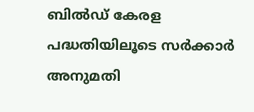ബിൽഡ് കേരള പദ്ധതിയിലൂടെ സർക്കാർ അനുമതി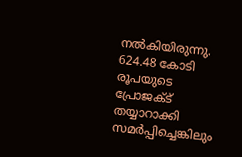നൽകിയിരുന്നു. 624.48 കോടി രൂപയുടെ പ്രോജക്ട് തയ്യാറാക്കി സമർപ്പിച്ചെങ്കിലും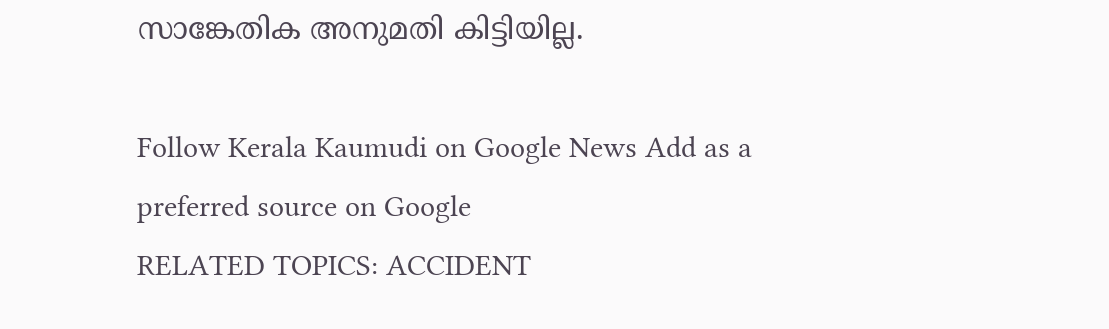സാങ്കേതിക അനുമതി കിട്ടിയില്ല.

Follow Kerala Kaumudi on Google News Add as a preferred source on Google
RELATED TOPICS: ACCIDENT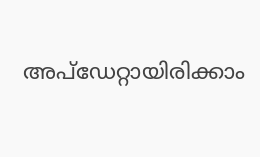അപ്ഡേറ്റായിരിക്കാം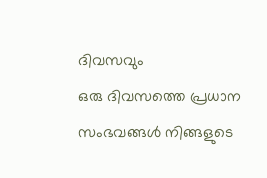ദിവസവും
ഒരു ദിവസത്തെ പ്രധാന സംഭവങ്ങൾ നിങ്ങളുടെ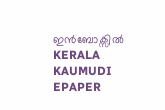ഇൻബോക്സിൽ
KERALA KAUMUDI EPAPER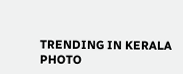TRENDING IN KERALA
PHOTO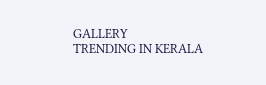GALLERY
TRENDING IN KERALA